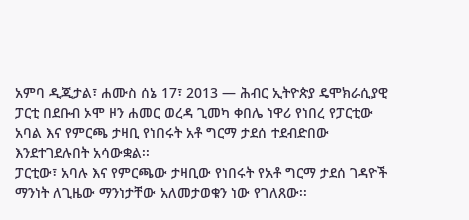አምባ ዲጂታል፣ ሐሙስ ሰኔ 17፣ 2013 ― ሕብር ኢትዮጵያ ዴሞክራሲያዊ ፓርቲ በደቡብ ኦሞ ዞን ሐመር ወረዳ ጊመካ ቀበሌ ነዋሪ የነበረ የፓርቲው አባል እና የምርጫ ታዛቢ የነበሩት አቶ ግርማ ታደሰ ተደብድበው እንደተገደሉበት አሳውቋል፡፡
ፓርቲው፣ አባሉ እና የምርጫው ታዛቢው የነበሩት የአቶ ግርማ ታደሰ ገዳዮች ማንነት ለጊዜው ማንነታቸው አለመታወቁን ነው የገለጸው፡፡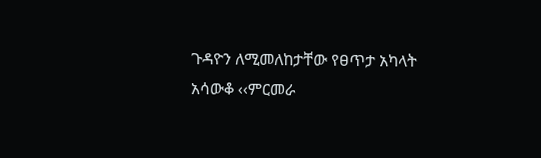ጉዳዮን ለሚመለከታቸው የፀጥታ አካላት አሳውቆ ‹‹ምርመራ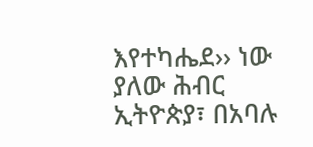እየተካሔደ›› ነው ያለው ሕብር ኢትዮጵያ፣ በአባሉ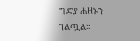ግድያ ሐዘኑን ገልጧል፡፡